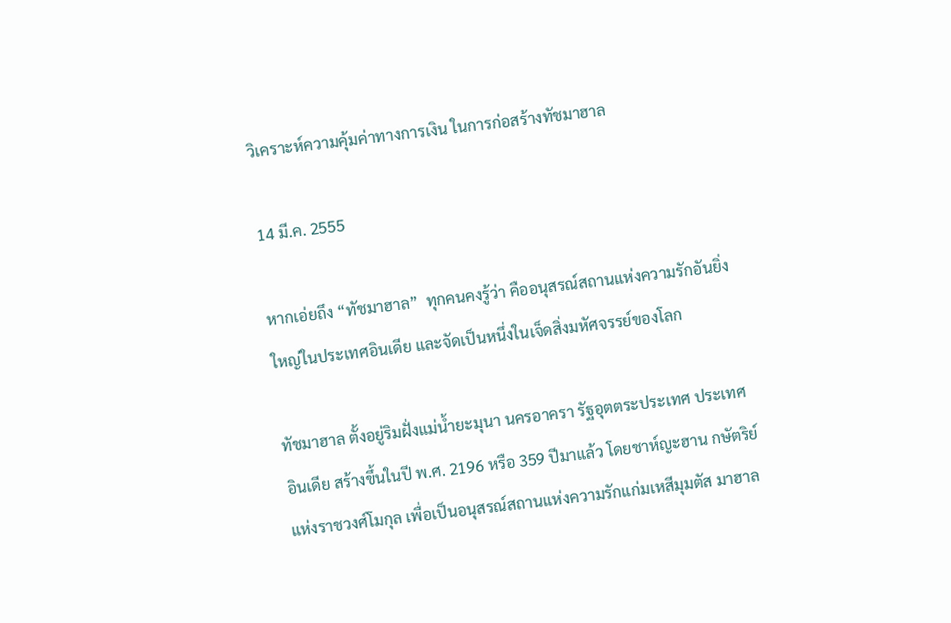วิเคราะห์ความคุ้มค่าทางการเงิน ในการก่อสร้างทัชมาฮาล

14 มี.ค. 2555

หากเอ่ยถึง “ทัชมาฮาล”  ทุกคนคงรู้ว่า คืออนุสรณ์สถานแห่งความรักอันยิ่งใหญ่ในประเทศอินเดีย และจัดเป็นหนึ่งในเจ็ดสิ่งมหัศจรรย์ของโลก

ทัชมาฮาล ตั้งอยู่ริมฝั่งแม่น้ำยะมุนา นครอาครา รัฐอุตตระประเทศ ประเทศอินเดีย สร้างขึ้นในปี พ.ศ. 2196 หรือ 359 ปีมาแล้ว โดยชาห์ญะฮาน กษัตริย์แห่งราชวงศ์โมกุล เพื่อเป็นอนุสรณ์สถานแห่งความรักแก่มเหสีมุมตัส มาฮาล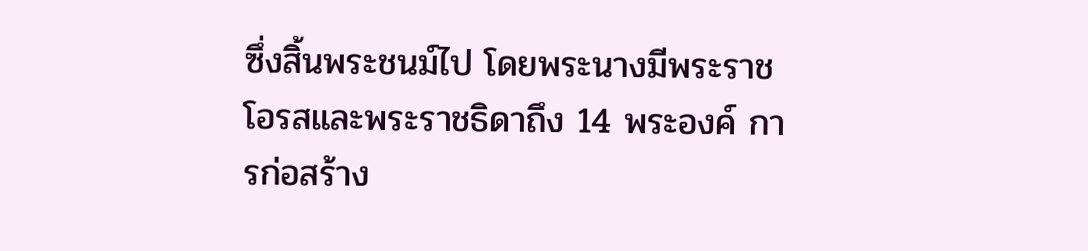ซึ่งสิ้นพระชนม์ไป โดยพระนางมีพระราชโอรสและพระราชธิดาถึง 14 พระองค์ การก่อสร้าง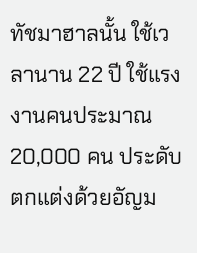ทัชมาฮาลนั้น ใช้เวลานาน 22 ปี ใช้แรงงานคนประมาณ 20,000 คน ประดับตกแต่งด้วยอัญม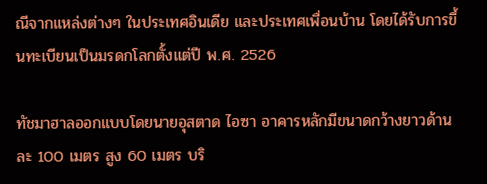ณีจากแหล่งต่างๆ ในประเทศอินเดีย และประเทศเพื่อนบ้าน โดยได้รับการขึ้นทะเบียนเป็นมรดกโลกตั้งแต่ปี พ.ศ. 2526

ทัชมาฮาลออกแบบโดยนายอุสตาด ไอซา อาคารหลักมีขนาดกว้างยาวด้านละ 100 เมตร สูง 60 เมตร บริ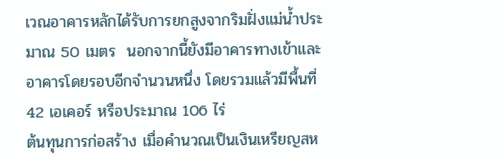เวณอาคารหลักได้รับการยกสูงจากริมฝั่งแม่น้ำประมาณ 50 เมตร  นอกจากนี้ยังมีอาคารทางเข้าและอาคารโดยรอบอีกจำนวนหนึ่ง โดยรวมแล้วมีพื้นที่ 42 เอเคอร์ หรือประมาณ 106 ไร่
ต้นทุนการก่อสร้าง เมื่อคำนวณเป็นเงินเหรียญสห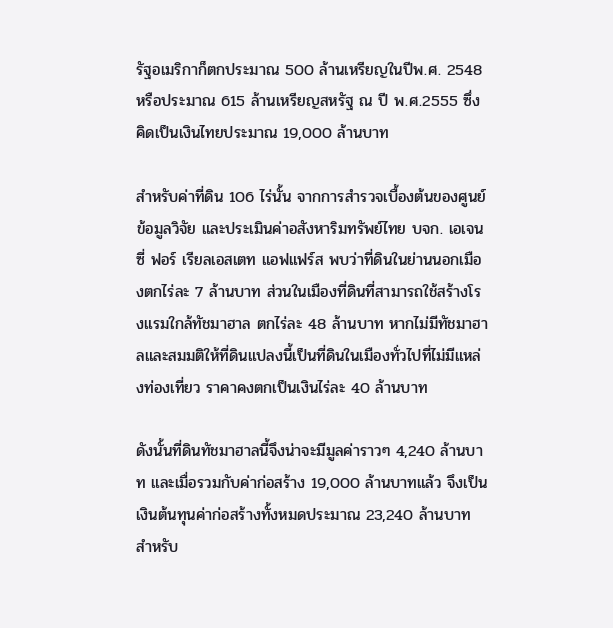รัฐอเมริกาก็ตกประมาณ 500 ล้านเหรียญในปีพ.ศ. 2548 หรือประมาณ 615 ล้านเหรียญสหรัฐ ณ ปี พ.ศ.2555 ซึ่งคิดเป็นเงินไทยประมาณ 19,000 ล้านบาท

สำหรับค่าที่ดิน 106 ไร่นั้น จากการสำรวจเบื้องต้นของศูนย์ข้อมูลวิจัย และประเมินค่าอสังหาริมทรัพย์ไทย บจก. เอเจนซี่ ฟอร์ เรียลเอสเตท แอฟแฟร์ส พบว่าที่ดินในย่านนอกเมืองตกไร่ละ 7 ล้านบาท ส่วนในเมืองที่ดินที่สามารถใช้สร้างโรงแรมใกล้ทัชมาฮาล ตกไร่ละ 48 ล้านบาท หากไม่มีทัชมาฮาลและสมมติให้ที่ดินแปลงนี้เป็นที่ดินในเมืองทั่วไปที่ไม่มีแหล่งท่องเที่ยว ราคาคงตกเป็นเงินไร่ละ 40 ล้านบาท

ดังนั้นที่ดินทัชมาฮาลนี้จึงน่าจะมีมูลค่าราวๆ 4,240 ล้านบาท และเมื่อรวมกับค่าก่อสร้าง 19,000 ล้านบาทแล้ว จึงเป็นเงินต้นทุนค่าก่อสร้างทั้งหมดประมาณ 23,240 ล้านบาท
สำหรับ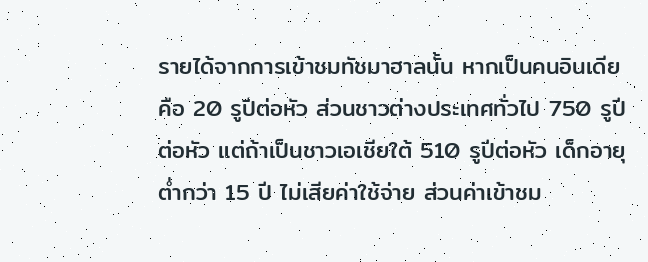รายได้จากการเข้าชมทัชมาฮาลนั้น หากเป็นคนอินเดียคือ 20 รูปีต่อหัว ส่วนชาวต่างประเทศทั่วไป 750 รูปีต่อหัว แต่ถ้าเป็นชาวเอเชียใต้ 510 รูปีต่อหัว เด็กอายุต่ำกว่า 15 ปี ไม่เสียค่าใช้จ่าย ส่วนค่าเข้าชม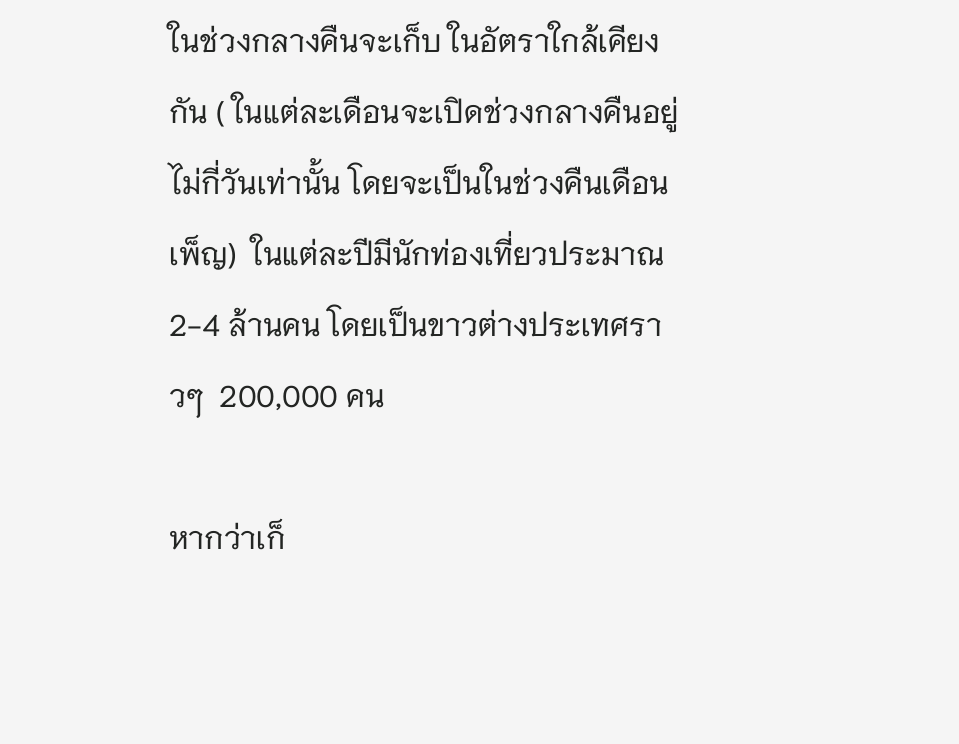ในช่วงกลางคืนจะเก็บ ในอัตราใกล้เคียงกัน ( ในแต่ละเดือนจะเปิดช่วงกลางคืนอยู่ไม่กี่วันเท่านั้น โดยจะเป็นในช่วงคืนเดือนเพ็ญ)  ในแต่ละปีมีนักท่องเที่ยวประมาณ 2-4 ล้านคน โดยเป็นขาวต่างประเทศราวๆ  200,000 คน

หากว่าเก็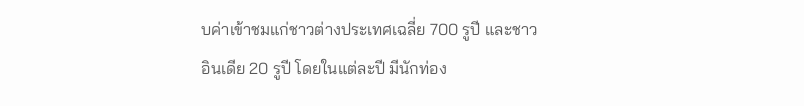บค่าเข้าชมแก่ชาวต่างประเทศเฉลี่ย 700 รูปี และชาวอินเดีย 20 รูปี โดยในแต่ละปี มีนักท่อง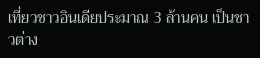เที่ยวชาวอินเดียประมาณ 3 ล้านคน เป็นชาวต่าง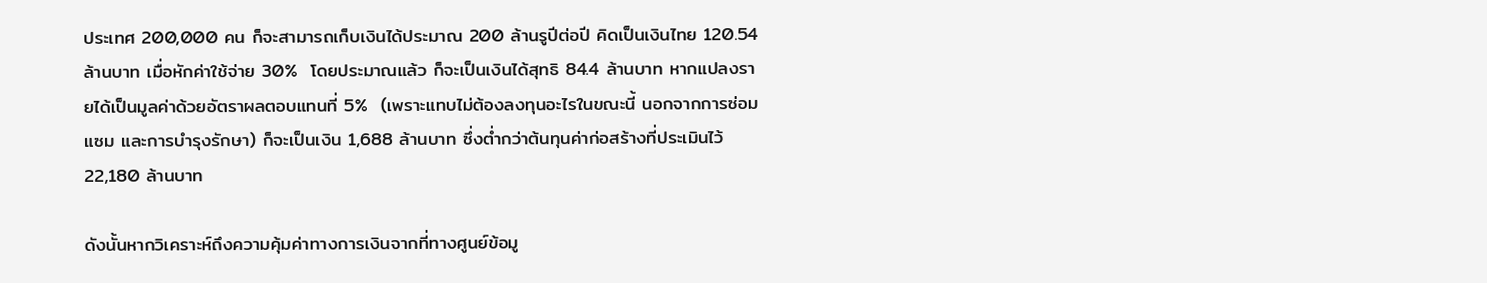ประเทศ 200,000 คน ก็จะสามารถเก็บเงินได้ประมาณ 200 ล้านรูปีต่อปี คิดเป็นเงินไทย 120.54 ล้านบาท เมื่อหักค่าใช้จ่าย 30%  โดยประมาณแล้ว ก็จะเป็นเงินได้สุทธิ 84.4 ล้านบาท หากแปลงรายได้เป็นมูลค่าด้วยอัตราผลตอบแทนที่ 5%  (เพราะแทบไม่ต้องลงทุนอะไรในขณะนี้ นอกจากการซ่อมแซม และการบำรุงรักษา) ก็จะเป็นเงิน 1,688 ล้านบาท ซึ่งต่ำกว่าต้นทุนค่าก่อสร้างที่ประเมินไว้ 22,180 ล้านบาท

ดังนั้นหากวิเคราะห์ถึงความคุ้มค่าทางการเงินจากที่ทางศูนย์ข้อมู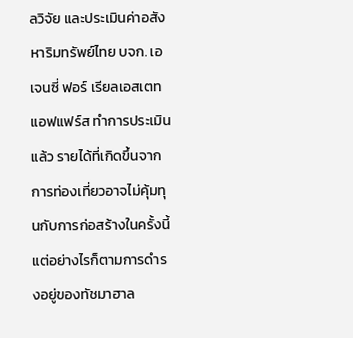ลวิจัย และประเมินค่าอสังหาริมทรัพย์ไทย บจก. เอเจนซี่ ฟอร์ เรียลเอสเตท แอฟแฟร์ส ทำการประเมินแล้ว รายได้ที่เกิดขึ้นจากการท่องเที่ยวอาจไม่คุ้มทุนกับการก่อสร้างในครั้งนี้ แต่อย่างไรก็ตามการดำรงอยู่ของทัชมาฮาล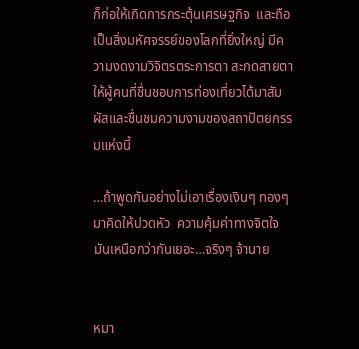ก็ก่อให้เกิดการกระตุ้นเศรษฐกิจ  และถือเป็นสิ่งมหัศจรรย์ของโลกที่ยิ่งใหญ่ มีความงดงามวิจิตรตระการตา สะกดสายตาให้ผู้คนที่ชื่นชอบการท่องเที่ยวได้มาสัมผัสและชื่นชมความงามของสถาปัตยกรรมแห่งนี้

…ถ้าพูดกันอย่างไม่เอาเรื่องเงินๆ ทองๆ มาคิดให้ปวดหัว  ความคุ้มค่าทางจิตใจมันเหนือกว่ากันเยอะ…จริงๆ จ้านาย


หมา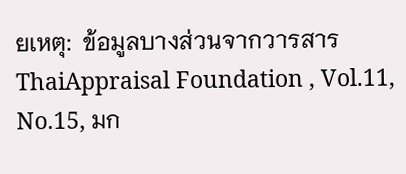ยเหตุ:  ข้อมูลบางส่วนจากวารสาร ThaiAppraisal Foundation , Vol.11, No.15, มก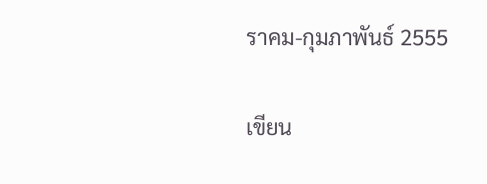ราคม-กุมภาพันธ์ 2555

เขียน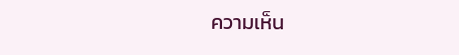ความเห็น